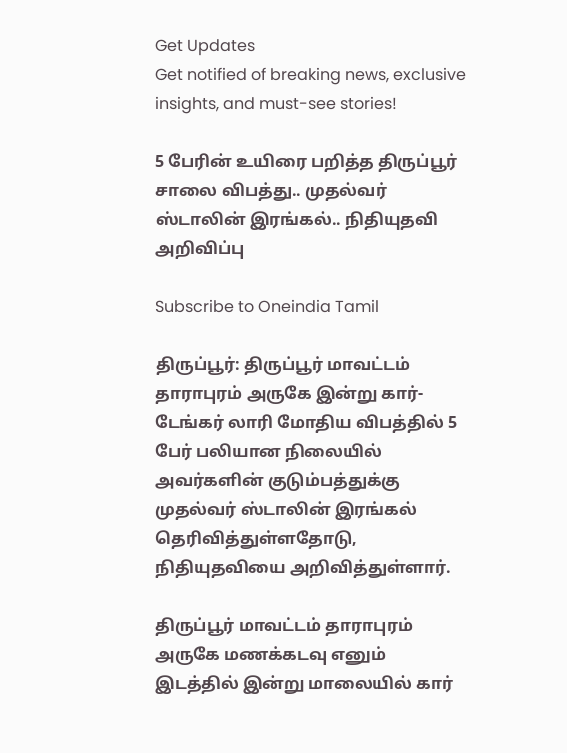Get Updates
Get notified of breaking news, exclusive insights, and must-see stories!

5 பேரின் உயிரை பறித்த திருப்பூர் சாலை விபத்து.. முதல்வர் ஸ்டாலின் இரங்கல்.. நிதியுதவி அறிவிப்பு

Subscribe to Oneindia Tamil

திருப்பூர்: திருப்பூர் மாவட்டம் தாராபுரம் அருகே இன்று கார்-டேங்கர் லாரி மோதிய விபத்தில் 5 பேர் பலியான நிலையில் அவர்களின் குடும்பத்துக்கு முதல்வர் ஸ்டாலின் இரங்கல் தெரிவித்துள்ளதோடு, நிதியுதவியை அறிவித்துள்ளார்.

திருப்பூர் மாவட்டம் தாராபுரம் அருகே மணக்கடவு எனும் இடத்தில் இன்று மாலையில் கார்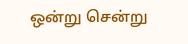ஒன்று சென்று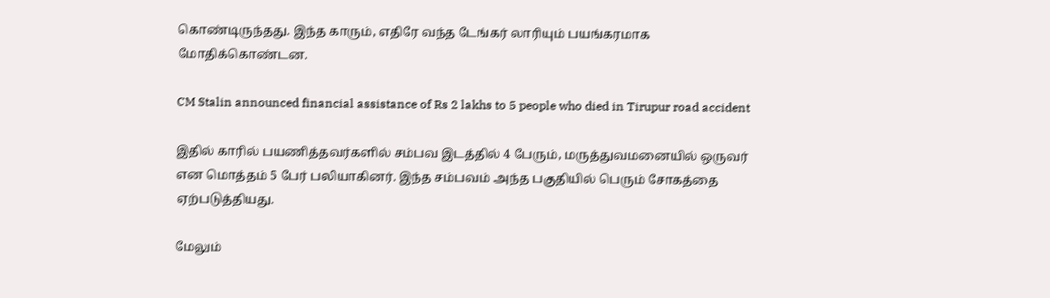கொண்டிருந்தது. இந்த காரும், எதிரே வந்த டேங்கர் லாரியும் பயங்கரமாக மோதிக்கொண்டன.

CM Stalin announced financial assistance of Rs 2 lakhs to 5 people who died in Tirupur road accident

இதில் காரில் பயணித்தவர்களில் சம்பவ இடத்தில் 4 பேரும், மருத்துவமனையில் ஒருவர் என மொத்தம் 5 பேர் பலியாகினர். இந்த சம்பவம் அந்த பகுதியில் பெரும் சோகத்தை ஏற்படுத்தியது.

மேலும்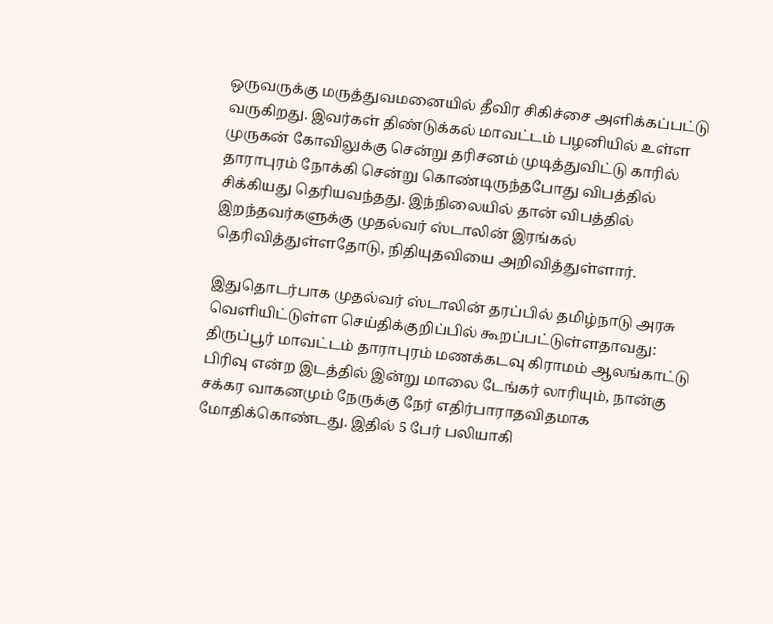ஒருவருக்கு மருத்துவமனையில் தீவிர சிகிச்சை அளிக்கப்பட்டு வருகிறது. இவர்கள் திண்டுக்கல் மாவட்டம் பழனியில் உள்ள முருகன் கோவிலுக்கு சென்று தரிசனம் முடித்துவிட்டு காரில் தாராபுரம் நோக்கி சென்று கொண்டிருந்தபோது விபத்தில் சிக்கியது தெரியவந்தது. இந்நிலையில் தான் விபத்தில் இறந்தவர்களுக்கு முதல்வர் ஸ்டாலின் இரங்கல் தெரிவித்துள்ளதோடு, நிதியுதவியை அறிவித்துள்ளார்.

இதுதொடர்பாக முதல்வர் ஸ்டாலின் தரப்பில் தமிழ்நாடு அரசு வெளியிட்டுள்ள செய்திக்குறிப்பில் கூறப்பட்டுள்ளதாவது: திருப்பூர் மாவட்டம் தாராபுரம் மணக்கடவு கிராமம் ஆலங்காட்டு பிரிவு என்ற இடத்தில் இன்று மாலை டேங்கர் லாரியும், நான்கு சக்கர வாகனமும் நேருக்கு நேர் எதிர்பாராதவிதமாக மோதிக்கொண்டது. இதில் 5 பேர் பலியாகி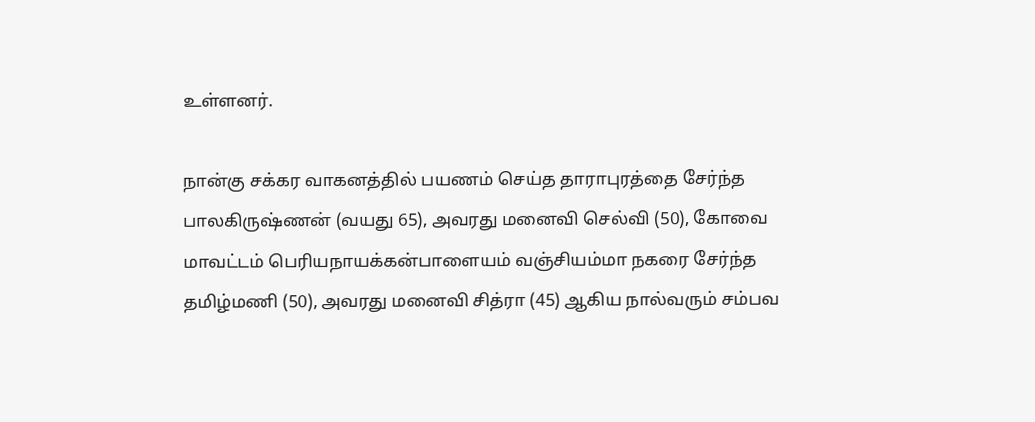உள்ளனர்.

நான்கு சக்கர வாகனத்தில் பயணம் செய்த தாராபுரத்தை சேர்ந்த பாலகிருஷ்ணன் (வயது 65), அவரது மனைவி செல்வி (50), கோவை மாவட்டம் பெரியநாயக்கன்பாளையம் வஞ்சியம்மா நகரை சேர்ந்த தமிழ்மணி (50), அவரது மனைவி சித்ரா (45) ஆகிய நால்வரும் சம்பவ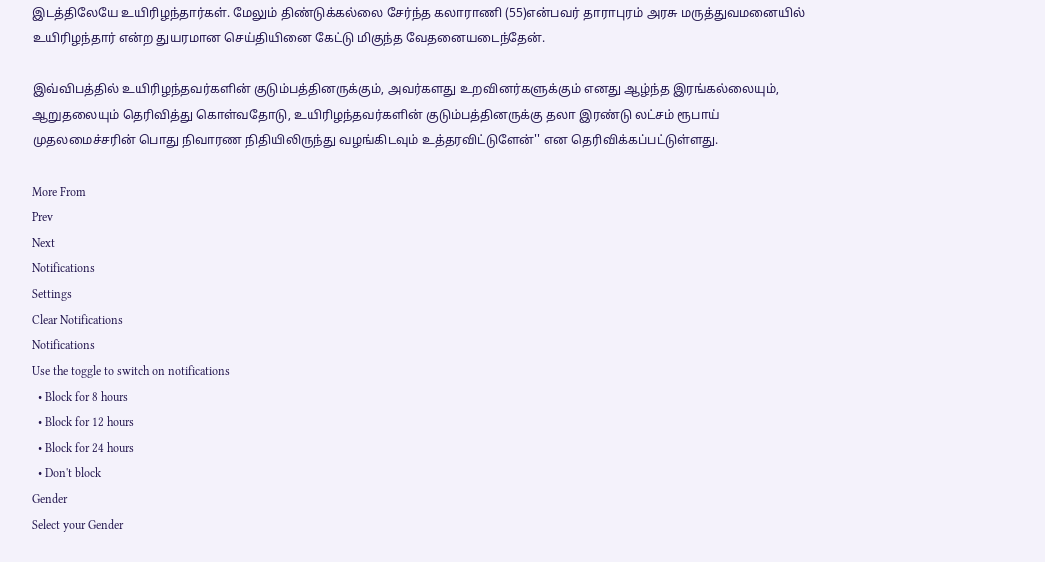இடத்திலேயே உயிரிழந்தார்கள். மேலும் திண்டுக்கல்லை சேர்ந்த கலாராணி (55)என்பவர் தாராபுரம் அரசு மருத்துவமனையில் உயிரிழந்தார் என்ற துயரமான செய்தியினை கேட்டு மிகுந்த வேதனையடைந்தேன்.

இவ்விபத்தில் உயிரிழந்தவர்களின் குடும்பத்தினருக்கும், அவர்களது உறவினர்களுக்கும் எனது ஆழ்ந்த இரங்கல்லையும், ஆறுதலையும் தெரிவித்து கொள்வதோடு, உயிரிழந்தவர்களின் குடும்பத்தினருக்கு தலா இரண்டு லட்சம் ரூபாய் முதலமைச்சரின் பொது நிவாரண நிதியிலிருந்து வழங்கிடவும் உத்தரவிட்டுளேன்'' என தெரிவிக்கப்பட்டுள்ளது.

More From
Prev
Next
Notifications
Settings
Clear Notifications
Notifications
Use the toggle to switch on notifications
  • Block for 8 hours
  • Block for 12 hours
  • Block for 24 hours
  • Don't block
Gender
Select your Gender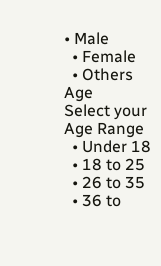• Male
  • Female
  • Others
Age
Select your Age Range
  • Under 18
  • 18 to 25
  • 26 to 35
  • 36 to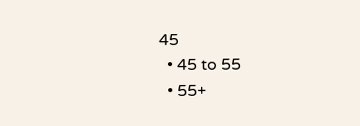45
  • 45 to 55
  • 55+